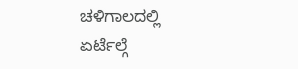ಚಳಿಗಾಲದಲ್ಲಿ ಏರ್ಟೆಲ್ಗೆ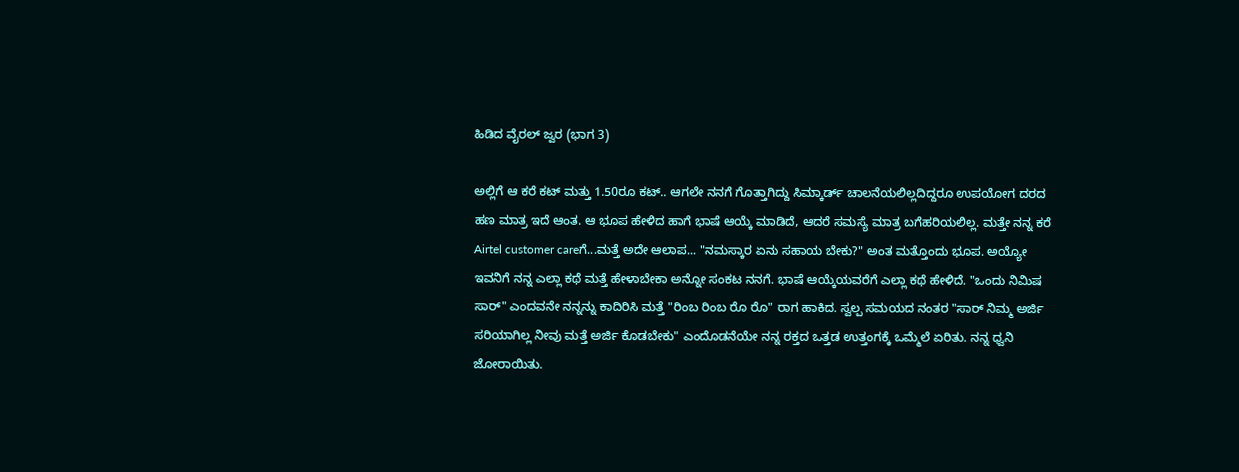ಹಿಡಿದ ವೈರಲ್ ಜ್ವರ (ಭಾಗ 3)

ಅಲ್ಲಿಗೆ ಆ ಕರೆ ಕಟ್ ಮತ್ತು 1.50ರೂ ಕಟ್.. ಆಗಲೇ ನನಗೆ ಗೊತ್ತಾಗಿದ್ದು ಸಿಮ್ಕಾರ್ಡ್ ಚಾಲನೆಯಲಿಲ್ಲದಿದ್ದರೂ ಉಪಯೋಗ ದರದ ಹಣ ಮಾತ್ರ ಇದೆ ಆಂತ. ಆ ಭೂಪ ಹೇಳಿದ ಹಾಗೆ ಭಾಷೆ ಆಯ್ಕೆ ಮಾಡಿದೆ, ಆದರೆ ಸಮಸ್ಯೆ ಮಾತ್ರ ಬಗೆಹರಿಯಲಿಲ್ಲ. ಮತ್ತೇ ನನ್ನ ಕರೆ Airtel customer careಗೆ...ಮತ್ತೆ ಅದೇ ಆಲಾಪ... "ನಮಸ್ಕಾರ ಏನು ಸಹಾಯ ಬೇಕು?" ಅಂತ ಮತ್ತೊಂದು ಭೂಪ. ಅಯ್ಯೋ ಇವನಿಗೆ ನನ್ನ ಎಲ್ಲಾ ಕಥೆ ಮತ್ತೆ ಹೇಳಾಬೇಕಾ ಅನ್ನೋ ಸಂಕಟ ನನಗೆ. ಭಾಷೆ ಆಯ್ಕೆಯವರೆಗೆ ಎಲ್ಲಾ ಕಥೆ ಹೇಳಿದೆ. "ಒಂದು ನಿಮಿಷ ಸಾರ್" ಎಂದವನೇ ನನ್ನನ್ನು ಕಾದಿರಿಸಿ ಮತ್ತೆ "ರಿಂಬ ರಿಂಬ ರೊ ರೊ" ರಾಗ ಹಾಕಿದ. ಸ್ವಲ್ಪ ಸಮಯದ ನಂತರ "ಸಾರ್ ನಿಮ್ಮ ಅರ್ಜಿ ಸರಿಯಾಗಿಲ್ಲ ನೀವು ಮತ್ತೆ ಅರ್ಜಿ ಕೊಡಬೇಕು" ಎಂದೊಡನೆಯೇ ನನ್ನ ರಕ್ತದ ಒತ್ತಡ ಉತ್ತಂಗಕ್ಕೆ ಒಮ್ಮೆಲೆ ಏರಿತು. ನನ್ನ ಧ್ವನಿ ಜೋರಾಯಿತು.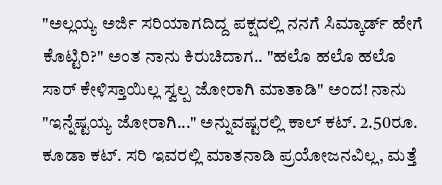"ಅಲ್ಲಯ್ಯ ಅರ್ಜಿ ಸರಿಯಾಗದಿದ್ದ ಪಕ್ಷದಲ್ಲಿ ನನಗೆ ಸಿಮ್ಕಾರ್ಡ್ ಹೇಗೆ ಕೊಟ್ಟಿರಿ?" ಅಂತ ನಾನು ಕಿರುಚಿದಾಗ.. "ಹಲೊ ಹಲೊ ಹಲೊ ಸಾರ್ ಕೇಳಿಸ್ತಾಯಿಲ್ಲ ಸ್ವಲ್ಪ ಜೋರಾಗಿ ಮಾತಾಡಿ" ಅಂದ! ನಾನು "ಇನ್ನೆಷ್ಟಯ್ಯ ಜೋರಾಗಿ..." ಅನ್ನುವಷ್ಟರಲ್ಲಿ ಕಾಲ್ ಕಟ್. 2.50ರೂ. ಕೂಡಾ ಕಟ್. ಸರಿ ಇವರಲ್ಲಿ ಮಾತನಾಡಿ ಪ್ರಯೋಜನವಿಲ್ಲ, ಮತ್ತೆ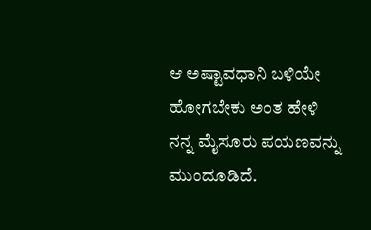ಆ ಅಷ್ಟಾವಧಾನಿ ಬಳಿಯೇ ಹೋಗಬೇಕು ಅಂತ ಹೇಳಿ ನನ್ನ ಮೈಸೂರು ಪಯಣವನ್ನು ಮುಂದೂಡಿದೆ.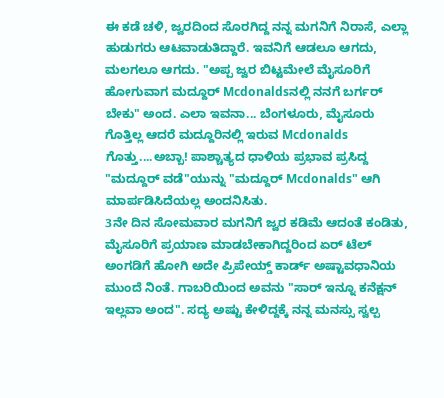ಈ ಕಡೆ ಚಳಿ, ಜ್ವರದಿಂದ ಸೊರಗಿದ್ದ ನನ್ನ ಮಗನಿಗೆ ನಿರಾಸೆ, ಎಲ್ಲಾ ಹುಡುಗರು ಆಟವಾಡುತಿದ್ದಾರೆ. ಇವನಿಗೆ ಆಡಲೂ ಆಗದು, ಮಲಗಲೂ ಆಗದು. "ಅಪ್ಪ ಜ್ವರ ಬಿಟ್ಟಮೇಲೆ ಮೈಸೂರಿಗೆ ಹೋಗುವಾಗ ಮದ್ದೂರ್ Mcdonaldsನಲ್ಲಿ ನನಗೆ ಬರ್ಗರ್ ಬೇಕು" ಅಂದ. ಎಲಾ ಇವನಾ... ಬೆಂಗಳೂರು, ಮೈಸೂರು ಗೊತ್ತಿಲ್ಲ ಆದರೆ ಮದ್ದೂರಿನಲ್ಲಿ ಇರುವ Mcdonalds ಗೊತ್ತು....ಅಬ್ಬಾ! ಪಾಶ್ಚಾತ್ಯದ ಧಾಳಿಯ ಪ್ರಭಾವ ಪ್ರಸಿದ್ದ "ಮದ್ದೂರ್ ವಡೆ"ಯುನ್ನು "ಮದ್ದೂರ್ Mcdonalds" ಆಗಿ ಮಾರ್ಪಡಿಸಿದೆಯಲ್ಲ ಅಂದನಿಸಿತು.
3ನೇ ದಿನ ಸೋಮವಾರ ಮಗನಿಗೆ ಜ್ವರ ಕಡಿಮೆ ಆದಂತೆ ಕಂಡಿತು, ಮೈಸೂರಿಗೆ ಪ್ರಯಾಣ ಮಾಡಬೇಕಾಗಿದ್ದರಿಂದ ಏರ್ ಟೆಲ್ ಅಂಗಡಿಗೆ ಹೋಗಿ ಅದೇ ಪ್ರಿಪೇಯ್ಡ್ ಕಾರ್ಡ್ ಅಷ್ಟಾವಧಾನಿಯ ಮುಂದೆ ನಿಂತೆ. ಗಾಬರಿಯಿಂದ ಅವನು "ಸಾರ್ ಇನ್ನೂ ಕನೆಕ್ಷನ್ ಇಲ್ಲವಾ ಅಂದ". ಸದ್ಯ ಅಷ್ಟು ಕೇಳಿದ್ದಕ್ಕೆ ನನ್ನ ಮನಸ್ಸು ಸ್ವಲ್ಪ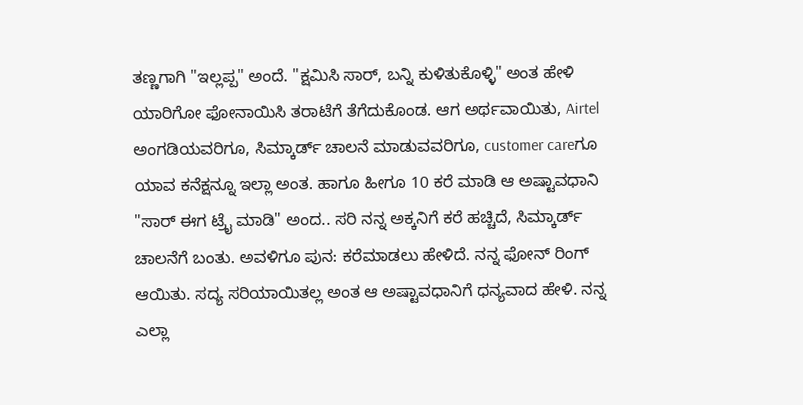ತಣ್ಣಗಾಗಿ "ಇಲ್ಲಪ್ಪ" ಅಂದೆ. "ಕ್ಷಮಿಸಿ ಸಾರ್, ಬನ್ನಿ ಕುಳಿತುಕೊಳ್ಳಿ" ಅಂತ ಹೇಳಿ ಯಾರಿಗೋ ಫೋನಾಯಿಸಿ ತರಾಟೆಗೆ ತೆಗೆದುಕೊಂಡ. ಆಗ ಅರ್ಥವಾಯಿತು, Airtel ಅಂಗಡಿಯವರಿಗೂ, ಸಿಮ್ಕಾರ್ಡ್ ಚಾಲನೆ ಮಾಡುವವರಿಗೂ, customer careಗೂ ಯಾವ ಕನೆಕ್ಷನ್ನೂ ಇಲ್ಲಾ ಅಂತ. ಹಾಗೂ ಹೀಗೂ 10 ಕರೆ ಮಾಡಿ ಆ ಅಷ್ಟಾವಧಾನಿ "ಸಾರ್ ಈಗ ಟ್ರೈ ಮಾಡಿ" ಅಂದ.. ಸರಿ ನನ್ನ ಅಕ್ಕನಿಗೆ ಕರೆ ಹಚ್ಚಿದೆ, ಸಿಮ್ಕಾರ್ಡ್ ಚಾಲನೆಗೆ ಬಂತು. ಅವಳಿಗೂ ಪುನ: ಕರೆಮಾಡಲು ಹೇಳಿದೆ. ನನ್ನ ಫೋನ್ ರಿಂಗ್ ಆಯಿತು. ಸದ್ಯ ಸರಿಯಾಯಿತಲ್ಲ ಅಂತ ಆ ಅಷ್ಟಾವಧಾನಿಗೆ ಧನ್ಯವಾದ ಹೇಳಿ. ನನ್ನ ಎಲ್ಲಾ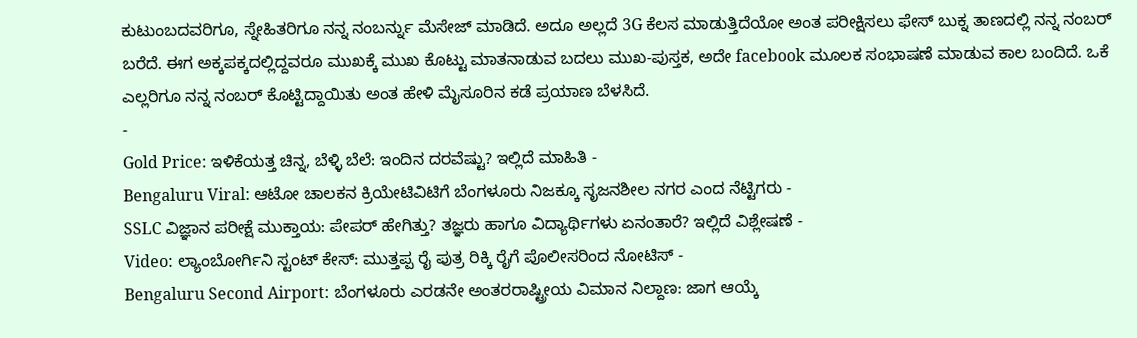ಕುಟುಂಬದವರಿಗೂ, ಸ್ನೇಹಿತರಿಗೂ ನನ್ನ ನಂಬರ್ನ್ನು ಮೆಸೇಜ್ ಮಾಡಿದೆ. ಅದೂ ಅಲ್ಲದೆ 3G ಕೆಲಸ ಮಾಡುತ್ತಿದೆಯೋ ಅಂತ ಪರೀಕ್ಷಿಸಲು ಫೇಸ್ ಬುಕ್ನ ತಾಣದಲ್ಲಿ ನನ್ನ ನಂಬರ್ ಬರೆದೆ. ಈಗ ಅಕ್ಕಪಕ್ಕದಲ್ಲಿದ್ದವರೂ ಮುಖಕ್ಕೆ ಮುಖ ಕೊಟ್ಟು ಮಾತನಾಡುವ ಬದಲು ಮುಖ-ಪುಸ್ತಕ, ಅದೇ facebook ಮೂಲಕ ಸಂಭಾಷಣೆ ಮಾಡುವ ಕಾಲ ಬಂದಿದೆ. ಒಕೆ ಎಲ್ಲರಿಗೂ ನನ್ನ ನಂಬರ್ ಕೊಟ್ಟಿದ್ದಾಯಿತು ಅಂತ ಹೇಳಿ ಮೈಸೂರಿನ ಕಡೆ ಪ್ರಯಾಣ ಬೆಳಸಿದೆ.
-
Gold Price: ಇಳಿಕೆಯತ್ತ ಚಿನ್ನ, ಬೆಳ್ಳಿ ಬೆಲೆ: ಇಂದಿನ ದರವೆಷ್ಟು? ಇಲ್ಲಿದೆ ಮಾಹಿತಿ -
Bengaluru Viral: ಆಟೋ ಚಾಲಕನ ಕ್ರಿಯೇಟಿವಿಟಿಗೆ ಬೆಂಗಳೂರು ನಿಜಕ್ಕೂ ಸೃಜನಶೀಲ ನಗರ ಎಂದ ನೆಟ್ಟಿಗರು -
SSLC ವಿಜ್ಞಾನ ಪರೀಕ್ಷೆ ಮುಕ್ತಾಯ: ಪೇಪರ್ ಹೇಗಿತ್ತು? ತಜ್ಞರು ಹಾಗೂ ವಿದ್ಯಾರ್ಥಿಗಳು ಏನಂತಾರೆ? ಇಲ್ಲಿದೆ ವಿಶ್ಲೇಷಣೆ -
Video: ಲ್ಯಾಂಬೋರ್ಗಿನಿ ಸ್ಟಂಟ್ ಕೇಸ್: ಮುತ್ತಪ್ಪ ರೈ ಪುತ್ರ ರಿಕ್ಕಿ ರೈಗೆ ಪೊಲೀಸರಿಂದ ನೋಟಿಸ್ -
Bengaluru Second Airport: ಬೆಂಗಳೂರು ಎರಡನೇ ಅಂತರರಾಷ್ಟ್ರೀಯ ವಿಮಾನ ನಿಲ್ದಾಣ: ಜಾಗ ಆಯ್ಕೆ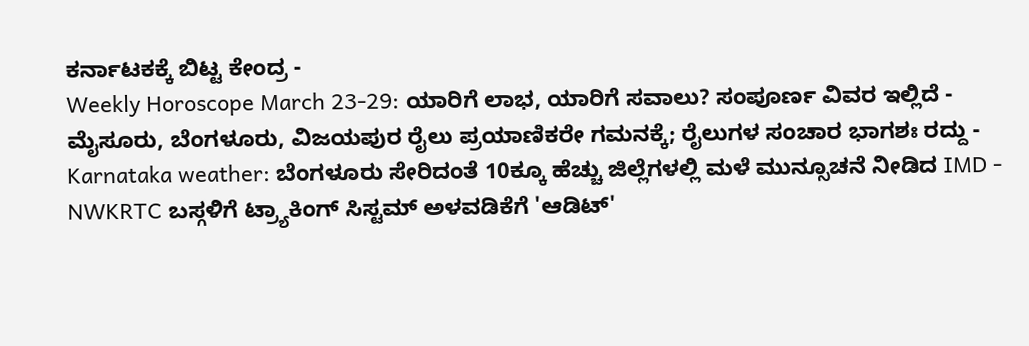ಕರ್ನಾಟಕಕ್ಕೆ ಬಿಟ್ಟ ಕೇಂದ್ರ -
Weekly Horoscope March 23-29: ಯಾರಿಗೆ ಲಾಭ, ಯಾರಿಗೆ ಸವಾಲು? ಸಂಪೂರ್ಣ ವಿವರ ಇಲ್ಲಿದೆ -
ಮೈಸೂರು, ಬೆಂಗಳೂರು, ವಿಜಯಪುರ ರೈಲು ಪ್ರಯಾಣಿಕರೇ ಗಮನಕ್ಕೆ; ರೈಲುಗಳ ಸಂಚಾರ ಭಾಗಶಃ ರದ್ದು -
Karnataka weather: ಬೆಂಗಳೂರು ಸೇರಿದಂತೆ 10ಕ್ಕೂ ಹೆಚ್ಚು ಜಿಲ್ಲೆಗಳಲ್ಲಿ ಮಳೆ ಮುನ್ಸೂಚನೆ ನೀಡಿದ IMD -
NWKRTC ಬಸ್ಗಳಿಗೆ ಟ್ರ್ಯಾಕಿಂಗ್ ಸಿಸ್ಟಮ್ ಅಳವಡಿಕೆಗೆ 'ಆಡಿಟ್'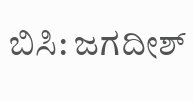ಬಿಸಿ: ಜಗದೀಶ್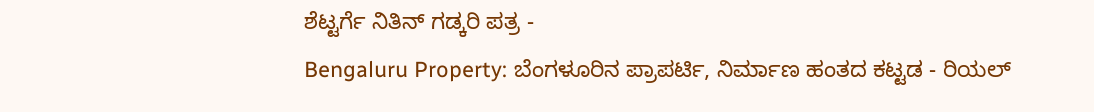ಶೆಟ್ಟರ್ಗೆ ನಿತಿನ್ ಗಡ್ಕರಿ ಪತ್ರ -
Bengaluru Property: ಬೆಂಗಳೂರಿನ ಪ್ರಾಪರ್ಟಿ, ನಿರ್ಮಾಣ ಹಂತದ ಕಟ್ಟಡ - ರಿಯಲ್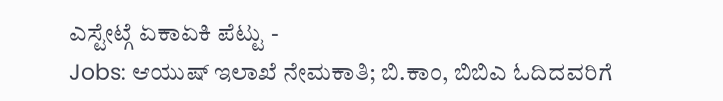ಎಸ್ಟೇಟ್ಗೆ ಏಕಾಏಕಿ ಪೆಟ್ಟು -
Jobs: ಆಯುಷ್ ಇಲಾಖೆ ನೇಮಕಾತಿ; ಬಿ.ಕಾಂ, ಬಿಬಿಎ ಓದಿದವರಿಗೆ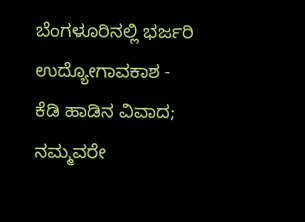ಬೆಂಗಳೂರಿನಲ್ಲಿ ಭರ್ಜರಿ ಉದ್ಯೋಗಾವಕಾಶ -
ಕೆಡಿ ಹಾಡಿನ ವಿವಾದ; ನಮ್ಮವರೇ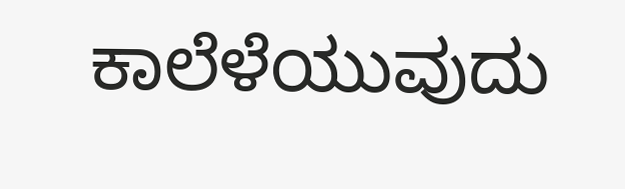ಕಾಲೆಳೆಯುವುದು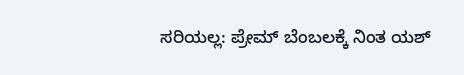ಸರಿಯಲ್ಲ: ಪ್ರೇಮ್ ಬೆಂಬಲಕ್ಕೆ ನಿಂತ ಯಶ್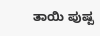ತಾಯಿ ಪುಷ್ಪ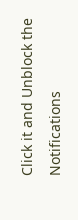Click it and Unblock the Notifications